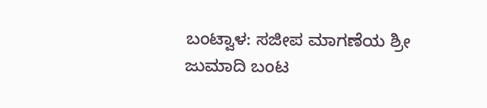ಬಂಟ್ವಾಳ: ಸಜೀಪ ಮಾಗಣೆಯ ಶ್ರೀ ಜುಮಾದಿ ಬಂಟ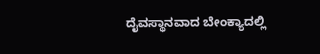ದೈವಸ್ಥಾನವಾದ ಬೇಂಕ್ಯಾದಲ್ಲಿ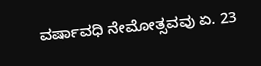ವರ್ಷಾವಧಿ ನೇಮೋತ್ಸವವು ಏ. 23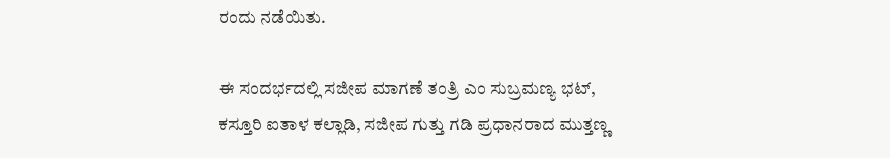ರಂದು ನಡೆಯಿತು.

ಈ ಸಂದರ್ಭದಲ್ಲಿ ಸಜೀಪ ಮಾಗಣೆ ತಂತ್ರಿ ಎಂ ಸುಬ್ರಮಣ್ಯ ಭಟ್, ಕಸ್ತೂರಿ ಐತಾಳ ಕಲ್ಲಾಡಿ, ಸಜೀಪ ಗುತ್ತು ಗಡಿ ಪ್ರಧಾನರಾದ ಮುತ್ತಣ್ಣ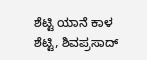ಶೆಟ್ಟಿ ಯಾನೆ ಕಾಳ ಶೆಟ್ಟಿ, ಶಿವಪ್ರಸಾದ್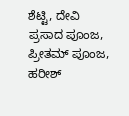ಶೆಟ್ಟಿ, ದೇವಿ ಪ್ರಸಾದ ಪೂಂಜ, ಪ್ರೀತಮ್ ಪೂಂಜ, ಹರೀಶ್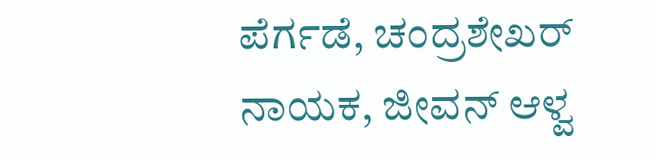ಪೆರ್ಗಡೆ, ಚಂದ್ರಶೇಖರ್ ನಾಯಕ, ಜೀವನ್ ಆಳ್ವ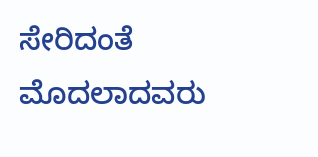ಸೇರಿದಂತೆ ಮೊದಲಾದವರು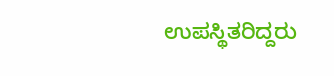ಉಪಸ್ಥಿತರಿದ್ದರು